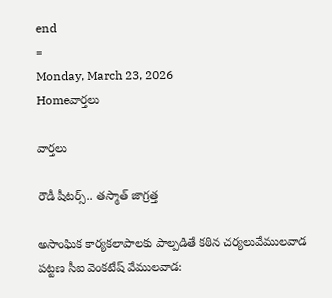end
=
Monday, March 23, 2026
Homeవార్తలు

వార్తలు

రౌడీ షీటర్స్.. తస్మాత్ జాగ్రత్త

అసాంఘిక కార్యకలాపాలకు పాల్పడితే కఠిన చర్యలువేములవాడ పట్టణ సీఐ వెంకటేష్ వేములవాడ: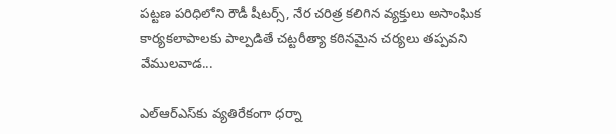పట్టణ పరిధిలోని రౌడీ షీటర్స్, నేర చరిత్ర కలిగిన వ్యక్తులు అసాంఘిక కార్యకలాపాలకు పాల్పడితే చట్టరీత్యా కఠినమైన చర్యలు తప్పవని వేములవాడ...

ఎల్‌ఆర్ఎస్‌కు వ్యతిరేకంగా ధర్నా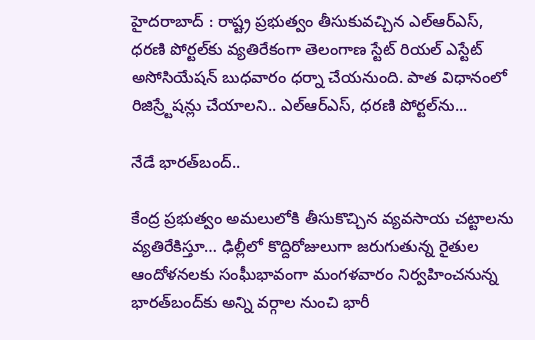హైదరాబాద్‌ : రాష్ట్ర ప్రభుత్వం తీసుకువచ్చిన ఎల్‌ఆర్‌ఎస్‌, ధరణి పోర్టల్‌కు వ్యతిరేకంగా తెలంగాణ స్టేట్‌ రియల్‌ ఎస్టేట్‌ అసోసియేషన్‌ బుధవారం ధర్నా చేయనుంది. పాత విధానంలో రిజిస్ర్టేషన్లు చేయాలని.. ఎల్‌ఆర్‌ఎస్‌, ధరణి పోర్టల్‌ను...

నేడే భారత్‌బంద్‌..

కేంద్ర ప్రభుత్వం అమలులోకి తీసుకొచ్చిన వ్యవసాయ చట్టాలను వ్యతిరేకిస్తూ… ఢిల్లీలో కొద్దిరోజులుగా జరుగుతున్న రైతుల ఆందోళనలకు సంఘీభావంగా మంగళవారం నిర్వహించనున్న భారత్‌బంద్‌కు అన్ని వర్గాల నుంచి భారీ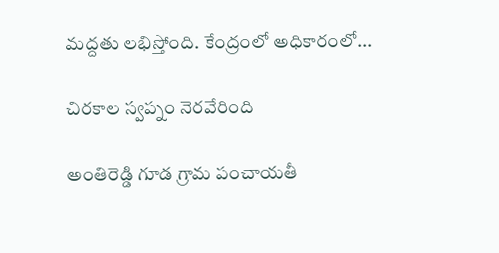మద్దతు లభిస్తోంది. కేంద్రంలో అధికారంలో...

చిరకాల స్వప్నం నెరవేరింది

అంతిరెడ్డి గూడ గ్రామ పంచాయతీ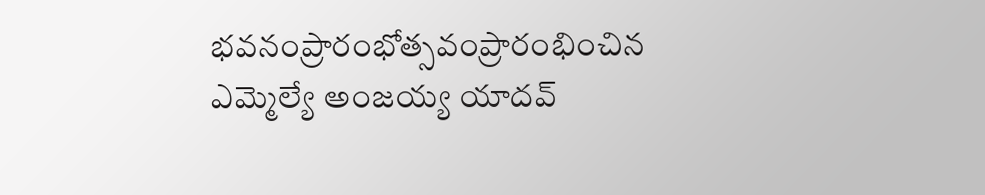భవనంప్రారంభోత్సవంప్రారంభించిన ఎమ్మెల్యే అంజయ్య యాదవ్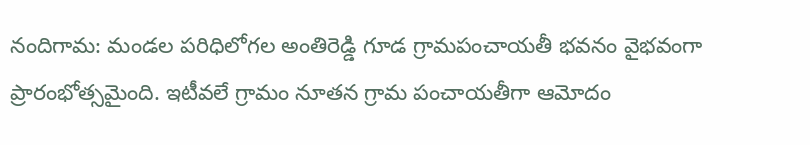నందిగామ: మండల పరిధిలోగల అంతిరెడ్డి గూడ గ్రామపంచాయతీ భవనం వైభవంగా ప్రారంభోత్సమైంది. ఇటీవలే గ్రామం నూతన గ్రామ పంచాయతీగా ఆమోదం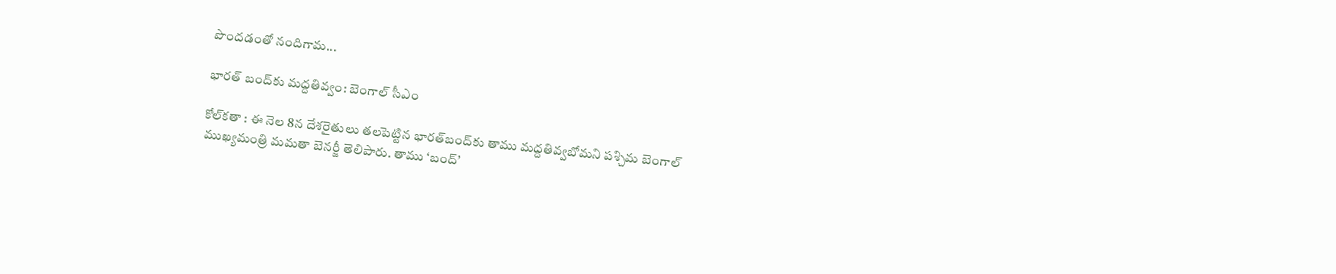పొందడంతో నందిగామ...

భారత్‌ బంద్‌కు మద్దతివ్వం: బెంగాల్‌ సీఎం

కోల్‌కతా : ఈ నెల 8న దేశరైతులు తలపెట్టిన భారత్‌బంద్‌కు తాము మద్దతివ్వబోమని పశ్చిమ బెంగాల్‌ ముఖ్యమంత్రి మమతా బెనర్జీ తెలిపారు. తాము ‘బంద్’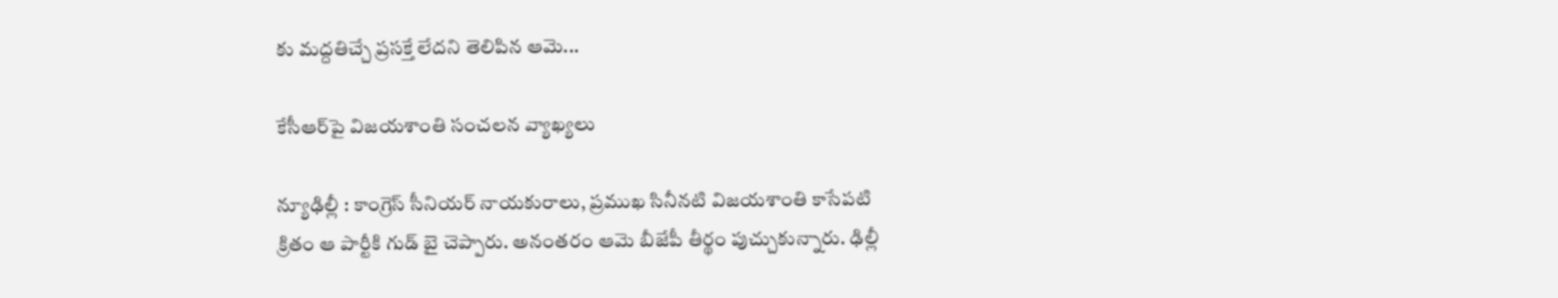కు మద్దతిచ్చే ప్రసక్తే లేదని తెలిపిన ఆమె...

కేసీఆర్‌పై విజయశాంతి సంచలన వ్యాఖ్యలు

న్యూఢిల్లీ : కాంగ్రెస్‌ సీనియర్‌ నాయకురాలు, ప్రముఖ సినీనటి విజయశాంతి కాసేపటి క్రితం ఆ పార్టీకి గుడ్ బై చెప్పారు. అనంతరం ఆమె బీజేపీ తీర్థం పుచ్చుకున్నారు. ఢిల్లీ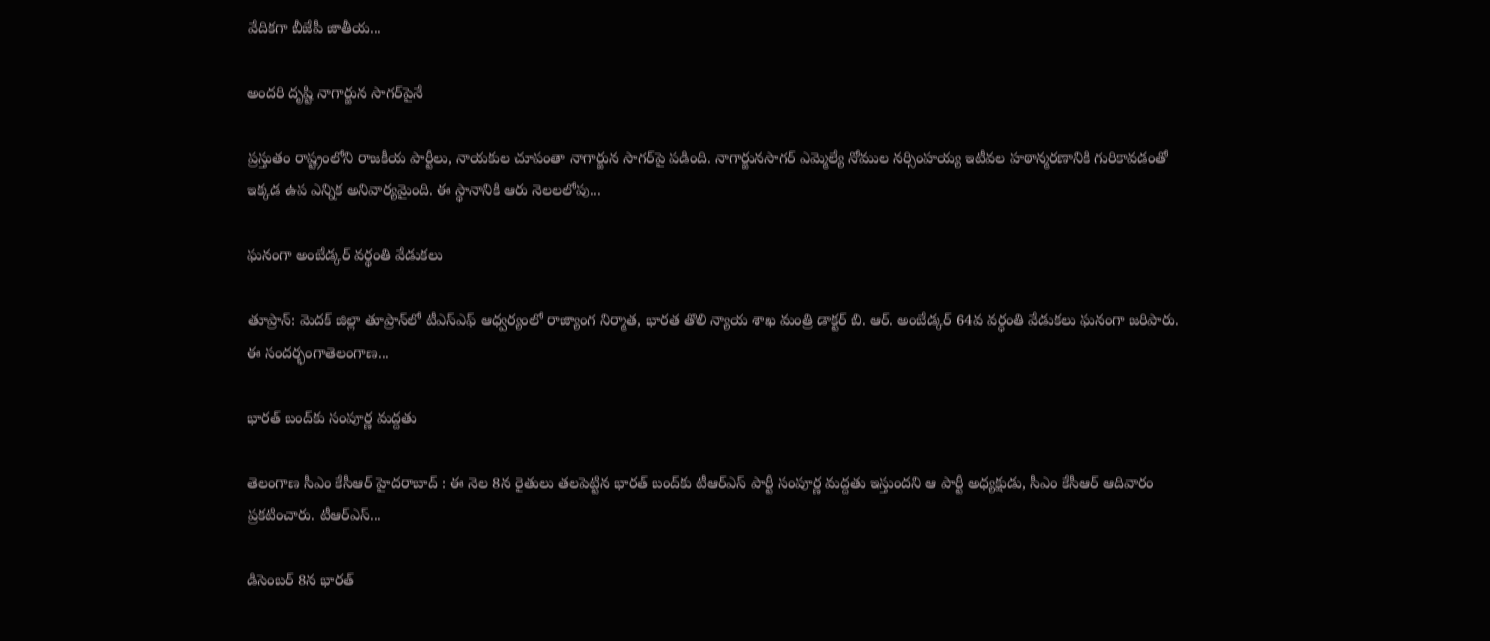వేదికగా బీజేపీ జాతీయ...

అందరి దృష్టి నాగార్జున సాగర్‌పైనే

ప్రస్తుతం రాష్ట్రంలోని రాజకీయ పార్టీలు, నాయకుల చూపంతా నాగార్జున సాగర్‌పై పడింది. నాగార్జునసాగర్‌ ఎమ్మెల్యే నోముల నర్సింహయ్య ఇటీవల హఠాన్మరణానికి గురికావడంతో ఇక్కడ ఉప ఎన్నిక అనివార్యమైంది. ఈ స్థానానికి ఆరు నెలలలోపు...

ఘనంగా అంబేడ్కర్ వర్థంతి వేడుకలు

తూప్రాన్: మెదక్ జిల్లా తూప్రాన్‌లో టీఎస్ఎఫ్ ఆధ్వర్యంలో రాజ్యాంగ నిర్మాత, భారత తొలి న్యాయ శాఖ మంత్రి డాక్టర్‌ బి. ఆర్. అంబేడ్కర్ 64వ వర్ధంతి వేడుకలు ఘనంగా జరిపారు. ఈ సందర్భంగాతెలంగాణ...

భారత్‌ బంద్‌కు సంపూర్ణ మద్దతు

తెలంగాణ సీఎం కేసీఆర్ హైద‌రాబాద్ : ఈ నెల 8న రైతులు తలపెట్టిన భారత్ బంద్‌కు టీఆర్ఎస్ పార్టీ సంపూర్ణ మద్దతు ఇస్తుందని ఆ పార్టీ అధ్యక్షుడు, సీఎం కేసీఆర్ ఆదివారం ప్రకటించారు. టీఆర్ఎస్...

డిసెంబర్‌ 8న భారత్‌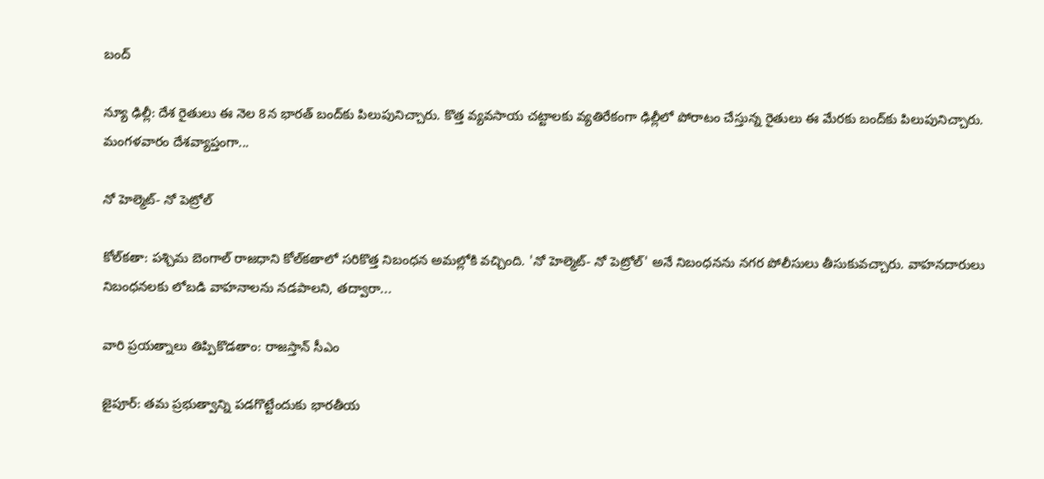బంద్‌

న్యూ ఢిల్లీ: దేశ రైతులు ఈ నెల 8న భారత్‌ బంద్‌కు పిలుపునిచ్చారు. కొత్త వ్యవసాయ చట్టాలకు వ్యతిరేకంగా ఢిల్లీలో పోరాటం చేస్తున్న రైతులు ఈ మేరకు బంద్‌కు పిలుపునిచ్చారు. మంగళవారం దేశవ్యాప్తంగా...

నో హెల్మెట్‌- నో పెట్రోల్‌

కోల్‌కతా: పశ్చిమ బెంగాల్‌ రాజధాని కోల్‌కతాలో సరికొత్త నిబంధన అమల్లోకి వచ్చింది. 'నో హెల్మెట్- నో పెట్రోల్' అనే నిబంధనను నగర పోలీసులు తీసుకువచ్చారు. వాహనదారులు నిబంధనలకు లోబడి వాహనాలను నడపాలని, తద్వారా...

వారి ప్రయత్నాలు తిప్పికొడతాం: రాజస్తాన్‌ సీఎం

జైపూర్: తమ ప్రభుత్వాన్ని పడగొట్టేందుకు భారతీయ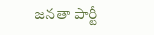జనతా పార్టీ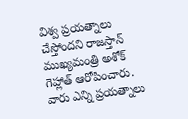విశ్వ ప్రయత్నాలు చేస్తోందని రాజస్తాన్ ముఖ్యమంత్రి అశోక్ గెహ్లాత్ ఆరోపించారు. వారు ఎన్ని ప్రయత్నాలు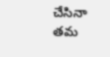చేసినా తమ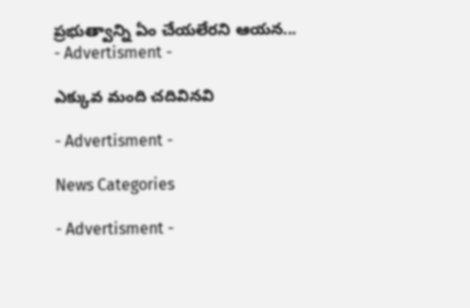ప్రభుత్వాన్ని ఏం చేయలేరని ఆయన...
- Advertisment -

ఎక్కువ మంది చదివినవి

- Advertisment -

News Categories

- Advertisment -